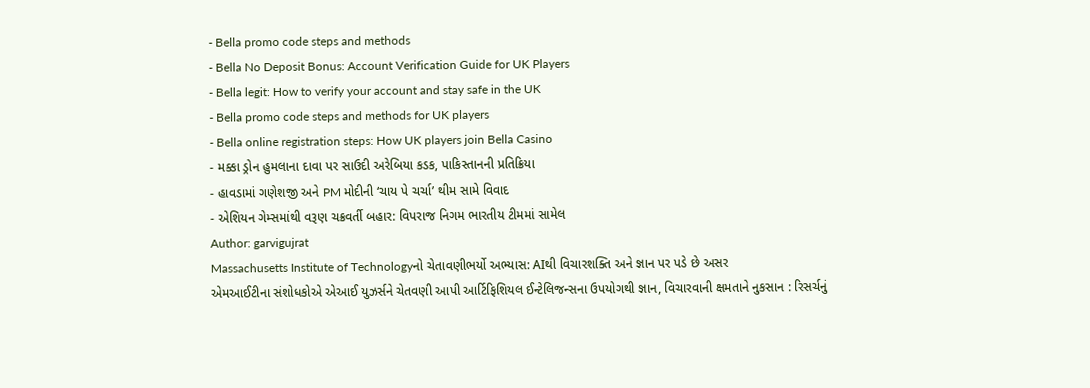- Bella promo code steps and methods
- Bella No Deposit Bonus: Account Verification Guide for UK Players
- Bella legit: How to verify your account and stay safe in the UK
- Bella promo code steps and methods for UK players
- Bella online registration steps: How UK players join Bella Casino
- મક્કા ડ્રોન હુમલાના દાવા પર સાઉદી અરેબિયા કડક, પાકિસ્તાનની પ્રતિક્રિયા
- હાવડામાં ગણેશજી અને PM મોદીની ‘ચાય પે ચર્ચા’ થીમ સામે વિવાદ
- એશિયન ગેમ્સમાંથી વરૂણ ચક્રવર્તી બહાર: વિપરાજ નિગમ ભારતીય ટીમમાં સામેલ
Author: garvigujrat
Massachusetts Institute of Technologyનો ચેતાવણીભર્યો અભ્યાસ: AIથી વિચારશક્તિ અને જ્ઞાન પર પડે છે અસર
એમઆઈટીના સંશોધકોએ એઆઈ યુઝર્સને ચેતવણી આપી આર્ટિફિશિયલ ઈન્ટેલિજન્સના ઉપયોગથી જ્ઞાન, વિચારવાની ક્ષમતાને નુકસાન : રિસર્ચનું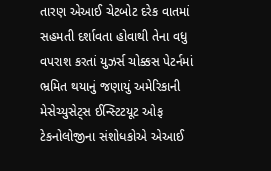તારણ એઆઈ ચેટબોટ દરેક વાતમાં સહમતી દર્શાવતા હોવાથી તેના વધુ વપરાશ કરતાં યુઝર્સ ચોક્કસ પેટર્નમાં ભ્રમિત થયાનું જણાયું અમેરિકાની મેસેચ્યુસેટ્સ ઈન્સ્ટિટયૂટ ઓફ ટેકનોલોજીના સંશોધકોએ એઆઈ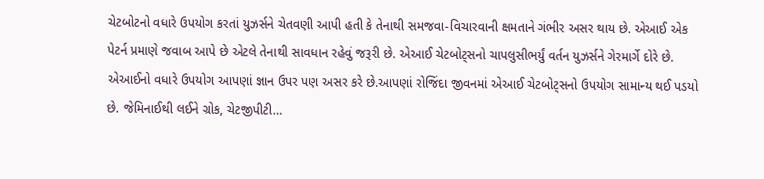ચેટબોટનો વધારે ઉપયોગ કરતાં યુઝર્સને ચેતવણી આપી હતી કે તેનાથી સમજવા-વિચારવાની ક્ષમતાને ગંભીર અસર થાય છે. એઆઈ એક પેટર્ન પ્રમાણે જવાબ આપે છે એટલે તેનાથી સાવધાન રહેવું જરૂરી છે. એઆઈ ચેટબોટ્સનો ચાપલુસીભર્યું વર્તન યુઝર્સને ગેરમાર્ગે દોરે છે. એઆઈનો વધારે ઉપયોગ આપણાં જ્ઞાન ઉપર પણ અસર કરે છે.આપણાં રોજિંદા જીવનમાં એઆઈ ચેટબોટ્સનો ઉપયોગ સામાન્ય થઈ પડયો છે. જેમિનાઈથી લઈને ગ્રોક, ચેટજીપીટી…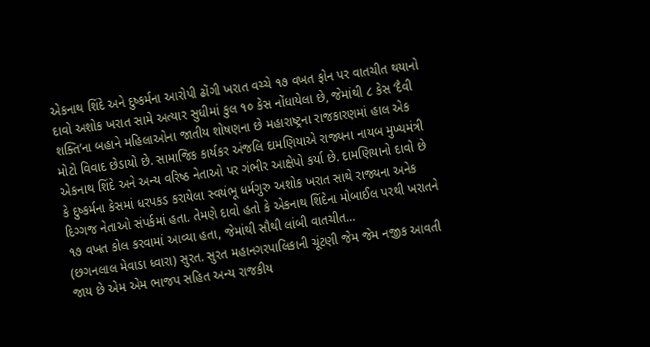એકનાથ શિંદે અને દુષ્કર્મના આરોપી ઢોંગી ખરાત વચ્ચે ૧૭ વખત ફોન પર વાતચીત થયાનો દાવો અશોક ખરાત સામે અત્યાર સુધીમાં કુલ ૧૦ કેસ નોંધાયેલા છે, જેમાંથી ૮ કેસ ‘દૈવી શક્તિ’ના બહાને મહિલાઓના જાતીય શોષણના છે મહારાષ્ટ્રના રાજકારણમાં હાલ એક મોટો વિવાદ છેડાયો છે. સામાજિક કાર્યકર અંજલિ દામણિયાએ રાજ્યના નાયબ મુખ્યમંત્રી એકનાથ શિંદે અને અન્ય વરિષ્ઠ નેતાઓ પર ગંભીર આક્ષેપો કર્યા છે. દામણિયાનો દાવો છે કે દુષ્કર્મના કેસમાં ધરપકડ કરાયેલા સ્વયંભૂ ધર્મગુરુ અશોક ખરાત સાથે રાજ્યના અનેક દિગ્ગજ નેતાઓ સંપર્કમાં હતા. તેમણે દાવો હતો કે એકનાથ શિંદેના મોબાઈલ પરથી ખરાતને ૧૭ વખત કોલ કરવામાં આવ્યા હતા, જેમાંથી સૌથી લાંબી વાતચીત…
(છગનલાલ મેવાડા ધ્વારા) સુરત. સુરત મહાનગરપાલિકાની ચૂંટણી જેમ જેમ નજીક આવતી જાય છે એમ એમ ભાજપ સહિત અન્ય રાજકીય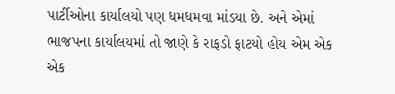પાર્ટીઓના કાર્યાલયો પણ ધમધમવા માંડયા છે. અને એમાં ભાજપના કાર્યાલયમાં તો જાણે કે રાફડો ફાટયો હોય એમ એક એક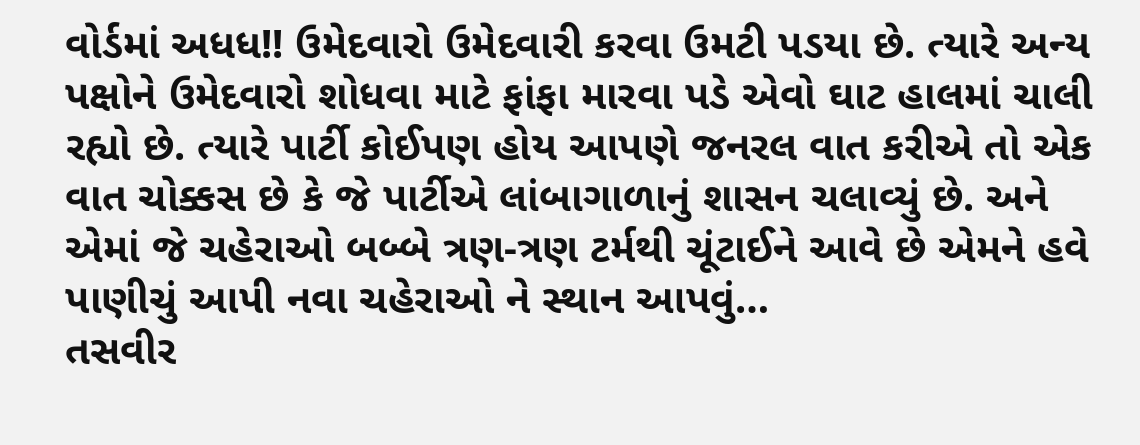વોર્ડમાં અધધ!! ઉમેદવારો ઉમેદવારી કરવા ઉમટી પડયા છે. ત્યારે અન્ય પક્ષોને ઉમેદવારો શોધવા માટે ફાંફા મારવા પડે એવો ઘાટ હાલમાં ચાલી રહ્યો છે. ત્યારે પાર્ટી કોઈપણ હોય આપણે જનરલ વાત કરીએ તો એક વાત ચોક્કસ છે કે જે પાર્ટીએ લાંબાગાળાનું શાસન ચલાવ્યું છે. અને એમાં જે ચહેરાઓ બબ્બે ત્રણ-ત્રણ ટર્મથી ચૂંટાઈને આવે છે એમને હવે પાણીચું આપી નવા ચહેરાઓ ને સ્થાન આપવું…
તસવીર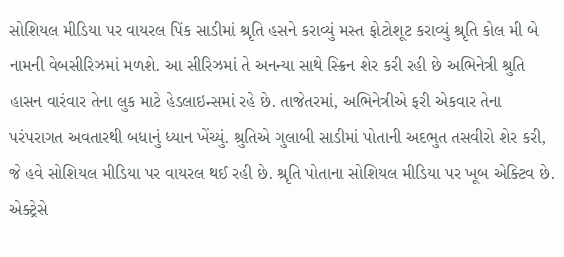સોશિયલ મીડિયા પર વાયરલ પિંક સાડીમાં શ્રૃતિ હસને કરાવ્યું મસ્ત ફોટોશૂટ કરાવ્યું શ્રૃતિ કોલ મી બે નામની વેબસીરિઝમાં મળશે. આ સીરિઝમાં તે અનન્યા સાથે સ્ક્રિન શેર કરી રહી છે અભિનેત્રી શ્રુતિ હાસન વારંવાર તેના લુક માટે હેડલાઇન્સમાં રહે છે. તાજેતરમાં, અભિનેત્રીએ ફરી એકવાર તેના પરંપરાગત અવતારથી બધાનું ધ્યાન ખેંચ્યું. શ્રુતિએ ગુલાબી સાડીમાં પોતાની અદભુત તસવીરો શેર કરી, જે હવે સોશિયલ મીડિયા પર વાયરલ થઈ રહી છે. શ્રૃતિ પોતાના સોશિયલ મીડિયા પર ખૂબ એક્ટિવ છે. એક્ટ્રેસે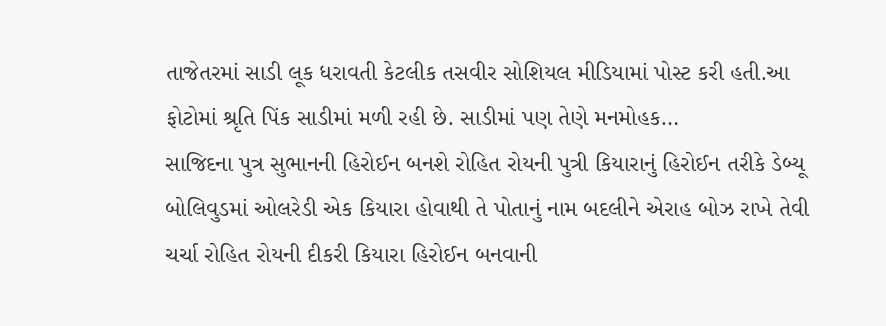તાજેતરમાં સાડી લૂક ધરાવતી કેટલીક તસવીર સોશિયલ મીડિયામાં પોસ્ટ કરી હતી.આ ફોટોમાં શ્રૃતિ પિંક સાડીમાં મળી રહી છે. સાડીમાં પણ તેણે મનમોહક…
સાજિદના પુત્ર સુભાનની હિરોઈન બનશે રોહિત રોયની પુત્રી કિયારાનું હિરોઈન તરીકે ડેબ્યૂ બોલિવુડમાં ઓલરેડી એક કિયારા હોવાથી તે પોતાનું નામ બદલીને એરાહ બોઝ રાખે તેવી ચર્ચા રોહિત રોયની દીકરી કિયારા હિરોઈન બનવાની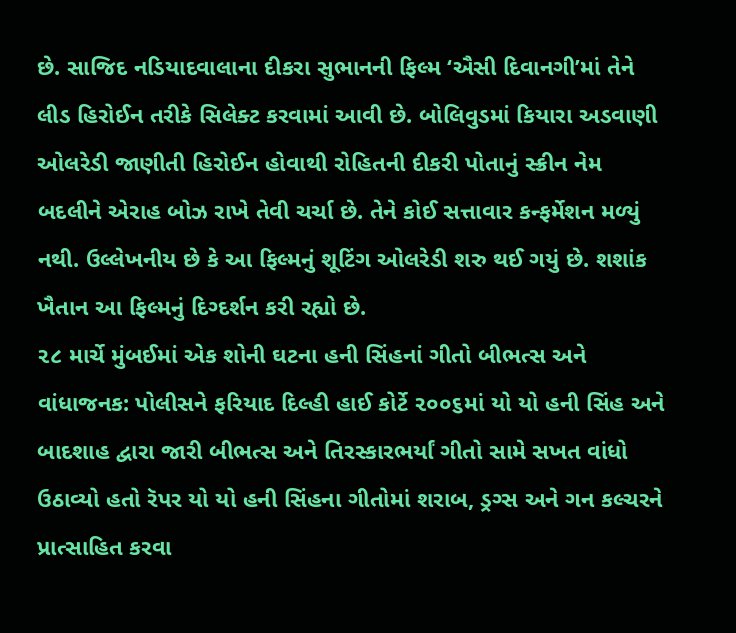છે. સાજિદ નડિયાદવાલાના દીકરા સુભાનની ફિલ્મ ‘ઐસી દિવાનગી’માં તેને લીડ હિરોઈન તરીકે સિલેક્ટ કરવામાં આવી છે. બોલિવુડમાં કિયારા અડવાણી ઓલરેડી જાણીતી હિરોઈન હોવાથી રોહિતની દીકરી પોતાનું સ્ક્રીન નેમ બદલીને એરાહ બોઝ રાખે તેવી ચર્ચા છે. તેને કોઈ સત્તાવાર કન્ફર્મેશન મળ્યું નથી. ઉલ્લેખનીય છે કે આ ફિલ્મનું શૂટિંગ ઓલરેડી શરુ થઈ ગયું છે. શશાંક ખૈતાન આ ફિલ્મનું દિગ્દર્શન કરી રહ્યો છે.
૨૮ માર્ચે મુંબઈમાં એક શોની ઘટના હની સિંહનાં ગીતો બીભત્સ અને વાંધાજનક: પોલીસને ફરિયાદ દિલ્હી હાઈ કોર્ટે ૨૦૦૬માં યો યો હની સિંહ અને બાદશાહ દ્વારા જારી બીભત્સ અને તિરસ્કારભર્યાં ગીતો સામે સખત વાંધો ઉઠાવ્યો હતો રૅપર યો યો હની સિંહના ગીતોમાં શરાબ, ડ્રગ્સ અને ગન કલ્ચરને પ્રાત્સાહિત કરવા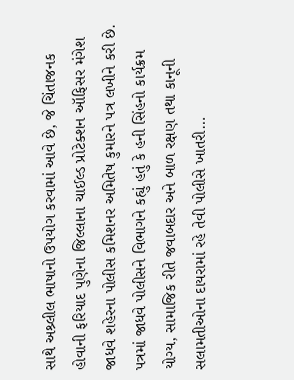સાથે અશ્ર્લીલ ભાષાનો ઉપયોગ કરવામાં આવે છે, જે ચિંતાજનક હોવાની ફરિયાદ પુણેના જિલ્લાના ચાઈલ્ડ પ્રોટેક્શન ઑફિસર મંગેશ જાધવે શહેરના પોલીસ કમિશનર અમિતેષ કુમારને પત્ર લખીને કરી છે. પત્રમાં જાધવે પોલીસને વિભાગને કહ્યું હતું કે હની સિંહનો કાર્યક્રમ યોગ્ય, સામાજિક રીતે જવાબદાર અને બાળ રક્ષણ તથા કાનૂની સલામતીઓના દાયરામાં રહે તેવી પોલીસે ખાતરી…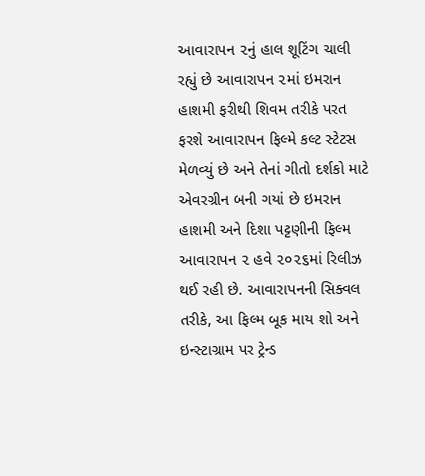આવારાપન ૨નું હાલ શૂટિંગ ચાલી રહ્યું છે આવારાપન ૨માં ઇમરાન હાશમી ફરીથી શિવમ તરીકે પરત ફરશે આવારાપન ફિલ્મે કલ્ટ સ્ટેટસ મેળવ્યું છે અને તેનાં ગીતો દર્શકો માટે એવરગ્રીન બની ગયાં છે ઇમરાન હાશમી અને દિશા પટ્ટણીની ફિલ્મ આવારાપન ૨ હવે ૨૦૨૬માં રિલીઝ થઈ રહી છે. આવારાપનની સિક્વલ તરીકે, આ ફિલ્મ બૂક માય શો અને ઇન્સ્ટાગ્રામ પર ટ્રેન્ડ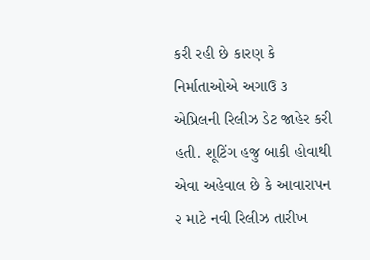કરી રહી છે કારણ કે નિર્માતાઓએ અગાઉ ૩ એપ્રિલની રિલીઝ ડેટ જાહેર કરી હતી. શૂટિંગ હજુ બાકી હોવાથી એવા અહેવાલ છે કે આવારાપન ૨ માટે નવી રિલીઝ તારીખ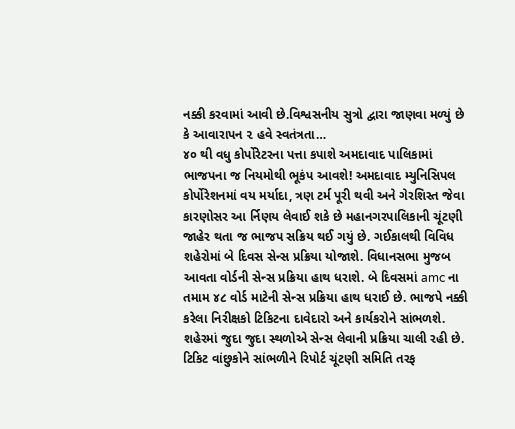નક્કી કરવામાં આવી છે.વિશ્વસનીય સુત્રો દ્વારા જાણવા મળ્યું છે કે આવારાપન ૨ હવે સ્વતંત્રતા…
૪૦ થી વધુ કોર્પોરેટરના પત્તા કપાશે અમદાવાદ પાલિકામાં ભાજપના જ નિયમોથી ભૂકંપ આવશે! અમદાવાદ મ્યુનિસિપલ કોર્પોરેશનમાં વય મર્યાદા, ત્રણ ટર્મ પૂરી થવી અને ગેરશિસ્ત જેવા કારણોસર આ ર્નિણય લેવાઈ શકે છે મહાનગરપાલિકાની ચૂંટણી જાહેર થતા જ ભાજપ સક્રિય થઈ ગયું છે. ગઈકાલથી વિવિધ શહેરોમાં બે દિવસ સેન્સ પ્રક્રિયા યોજાશે. વિધાનસભા મુજબ આવતા વોર્ડની સેન્સ પ્રક્રિયા હાથ ધરાશે. બે દિવસમાં amc ના તમામ ૪૮ વોર્ડ માટેની સેન્સ પ્રક્રિયા હાથ ધરાઈ છે. ભાજપે નક્કી કરેલા નિરીક્ષકો ટિકિટના દાવેદારો અને કાર્યકરોને સાંભળશે. શહેરમાં જુદા જુદા સ્થળોએ સેન્સ લેવાની પ્રક્રિયા ચાલી રહી છે. ટિકિટ વાંછુકોને સાંભળીને રિપોર્ટ ચૂંટણી સમિતિ તરફ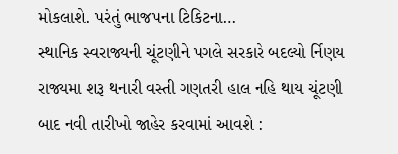મોકલાશે. પરંતું ભાજપના ટિકિટના…
સ્થાનિક સ્વરાજ્યની ચૂંટણીને પગલે સરકારે બદલ્યો ર્નિણય રાજ્યમા શરૂ થનારી વસ્તી ગણતરી હાલ નહિ થાય ચૂંટણી બાદ નવી તારીખો જાહેર કરવામાં આવશે :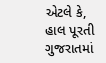એટલે કે, હાલ પૂરતી ગુજરાતમાં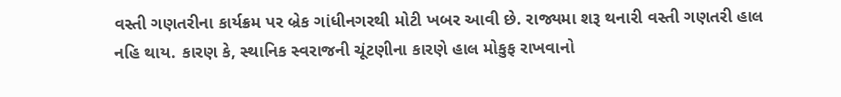વસ્તી ગણતરીના કાર્યક્રમ પર બ્રેક ગાંધીનગરથી મોટી ખબર આવી છે. રાજ્યમા શરૂ થનારી વસ્તી ગણતરી હાલ નહિ થાય. કારણ કે, સ્થાનિક સ્વરાજની ચૂંટણીના કારણે હાલ મોકુફ રાખવાનો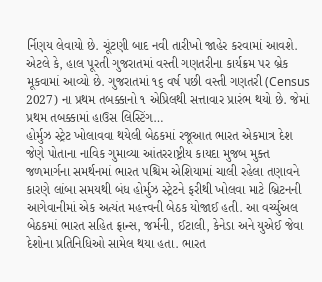ર્નિણય લેવાયો છે. ચૂંટણી બાદ નવી તારીખો જાહેર કરવામાં આવશે. એટલે કે, હાલ પૂરતી ગુજરાતમાં વસ્તી ગણતરીના કાર્યક્રમ પર બ્રેક મૂકવામાં આવ્યો છે. ગુજરાતમાં ૧૬ વર્ષ પછી વસ્તી ગણતરી (Census 2027) ના પ્રથમ તબક્કાનો ૧ એપ્રિલથી સત્તાવાર પ્રારંભ થયો છે. જેમાં પ્રથમ તબક્કામાં હાઉસ લિસ્ટિંગ…
હોર્મુઝ સ્ટ્રેટ ખોલાવવા થયેલી બેઠકમાં રજૂઆત ભારત એકમાત્ર દેશ જેણે પોતાના નાવિક ગુમાવ્યા આંતરરાષ્ટ્રીય કાયદા મુજબ મુક્ત જળમાર્ગના સમર્થનમાં ભારત પશ્ચિમ એશિયામાં ચાલી રહેલા તણાવને કારણે લાંબા સમયથી બંધ હોર્મુઝ સ્ટ્રેટને ફરીથી ખોલવા માટે બ્રિટનની આગેવાનીમાં એક અત્યંત મહત્ત્વની બેઠક યોજાઈ હતી. આ વર્ચ્યુઅલ બેઠકમાં ભારત સહિત ફ્રાન્સ, જર્મની, ઈટાલી, કેનેડા અને યુએઈ જેવા દેશોના પ્રતિનિધિઓ સામેલ થયા હતા. ભારત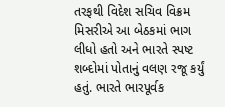તરફથી વિદેશ સચિવ વિક્રમ મિસરીએ આ બેઠકમાં ભાગ લીધો હતો અને ભારતે સ્પષ્ટ શબ્દોમાં પોતાનું વલણ રજૂ કર્યું હતું. ભારતે ભારપૂર્વક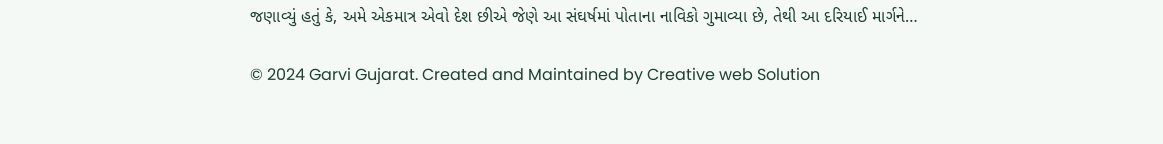જણાવ્યું હતું કે, અમે એકમાત્ર એવો દેશ છીએ જેણે આ સંઘર્ષમાં પોતાના નાવિકો ગુમાવ્યા છે, તેથી આ દરિયાઈ માર્ગને…

© 2024 Garvi Gujarat. Created and Maintained by Creative web Solution